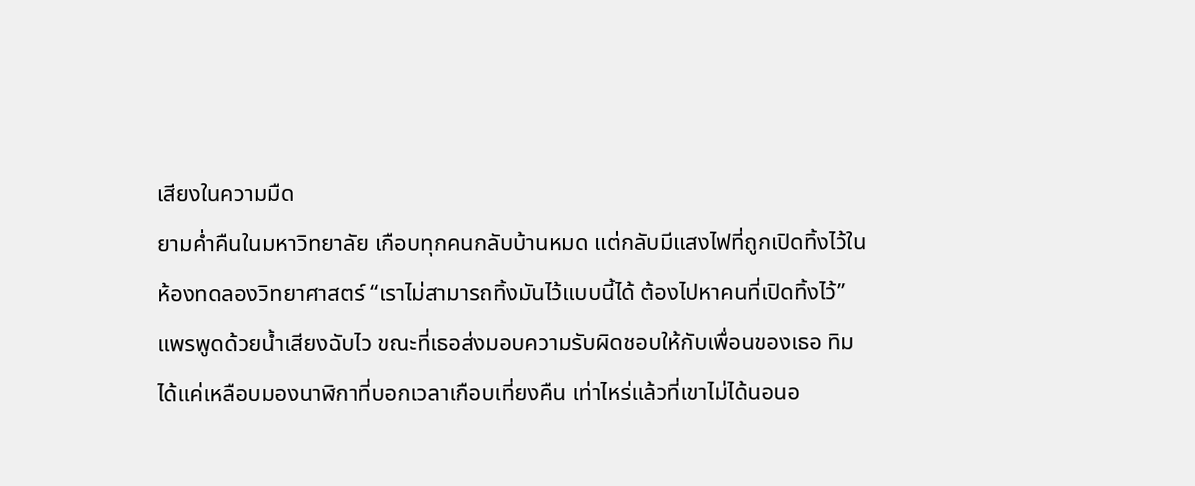เสียงในความมืด
ยามค่ำคืนในมหาวิทยาลัย เกือบทุกคนกลับบ้านหมด แต่กลับมีแสงไฟที่ถูกเปิดทิ้งไว้ในห้องทดลองวิทยาศาสตร์ “เราไม่สามารถทิ้งมันไว้แบบนี้ได้ ต้องไปหาคนที่เปิดทิ้งไว้” แพรพูดด้วยน้ำเสียงฉับไว ขณะที่เธอส่งมอบความรับผิดชอบให้กับเพื่อนของเธอ ทิม ได้แค่เหลือบมองนาฬิกาที่บอกเวลาเกือบเที่ยงคืน เท่าไหร่แล้วที่เขาไม่ได้นอนอ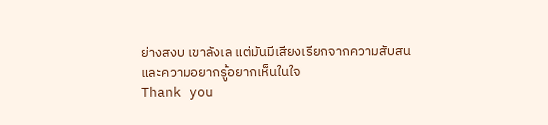ย่างสงบ เขาลังเล แต่มันมีเสียงเรียกจากความสับสนและความอยากรู้อยากเห็นในใจ
Thank you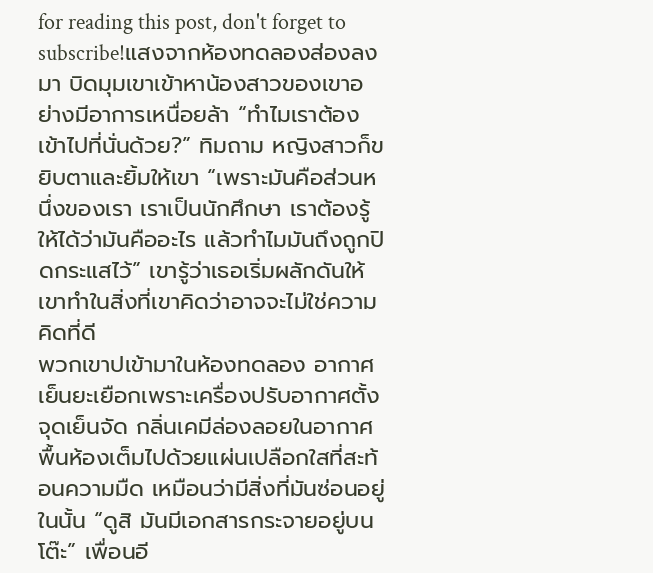for reading this post, don't forget to subscribe!แสงจากห้องทดลองส่องลงมา บิดมุมเขาเข้าหาน้องสาวของเขาอย่างมีอาการเหนื่อยล้า “ทำไมเราต้องเข้าไปที่นั่นด้วย?” ทิมถาม หญิงสาวก็ขยิบตาและยิ้มให้เขา “เพราะมันคือส่วนหนึ่งของเรา เราเป็นนักศึกษา เราต้องรู้ให้ได้ว่ามันคืออะไร แล้วทำไมมันถึงถูกปิดกระแสไว้” เขารู้ว่าเธอเริ่มผลักดันให้เขาทำในสิ่งที่เขาคิดว่าอาจจะไม่ใช่ความคิดที่ดี
พวกเขาปเข้ามาในห้องทดลอง อากาศเย็นยะเยือกเพราะเครื่องปรับอากาศตั้งจุดเย็นจัด กลิ่นเคมีล่องลอยในอากาศ พื้นห้องเต็มไปด้วยแผ่นเปลือกใสที่สะท้อนความมืด เหมือนว่ามีสิ่งที่มันซ่อนอยู่ในนั้น “ดูสิ มันมีเอกสารกระจายอยู่บนโต๊ะ” เพื่อนอี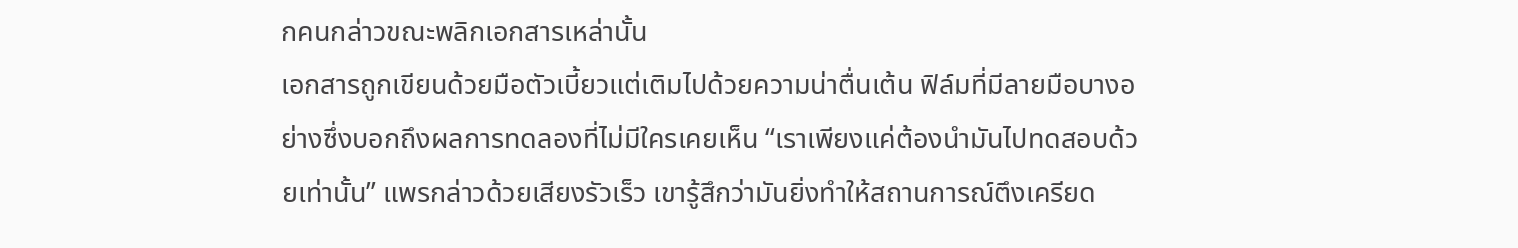กคนกล่าวขณะพลิกเอกสารเหล่านั้น
เอกสารถูกเขียนด้วยมือตัวเบี้ยวแต่เติมไปด้วยความน่าตื่นเต้น ฟิล์มที่มีลายมือบางอย่างซึ่งบอกถึงผลการทดลองที่ไม่มีใครเคยเห็น “เราเพียงแค่ต้องนำมันไปทดสอบด้วยเท่านั้น” แพรกล่าวด้วยเสียงรัวเร็ว เขารู้สึกว่ามันยิ่งทำให้สถานการณ์ตึงเครียด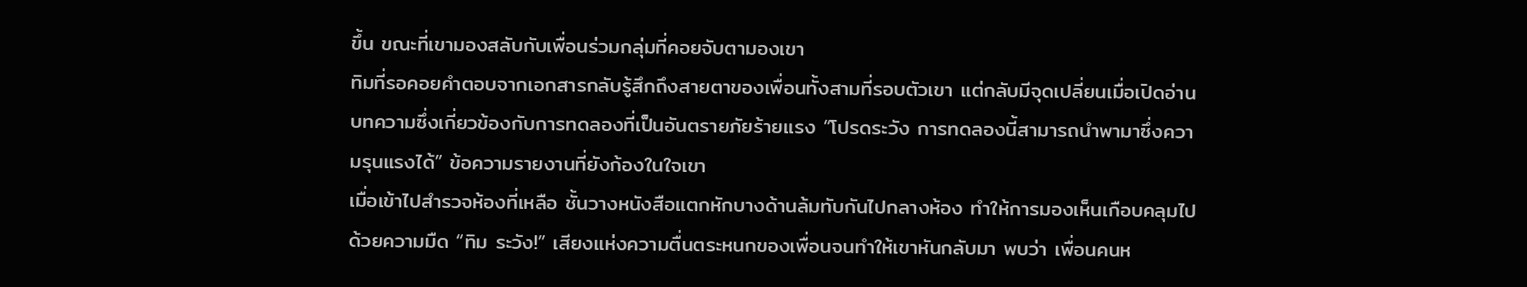ขึ้น ขณะที่เขามองสลับกับเพื่อนร่วมกลุ่มที่คอยจับตามองเขา
ทิมที่รอคอยคำตอบจากเอกสารกลับรู้สึกถึงสายตาของเพื่อนทั้งสามที่รอบตัวเขา แต่กลับมีจุดเปลี่ยนเมื่อเปิดอ่านบทความซึ่งเกี่ยวข้องกับการทดลองที่เป็นอันตรายภัยร้ายแรง “โปรดระวัง การทดลองนี้สามารถนำพามาซึ่งความรุนแรงได้” ข้อความรายงานที่ยังก้องในใจเขา
เมื่อเข้าไปสำรวจห้องที่เหลือ ชั้นวางหนังสือแตกหักบางด้านล้มทับกันไปกลางห้อง ทำให้การมองเห็นเกือบคลุมไปด้วยความมืด “ทิม ระวัง!” เสียงแห่งความตื่นตระหนกของเพื่อนจนทำให้เขาหันกลับมา พบว่า เพื่อนคนห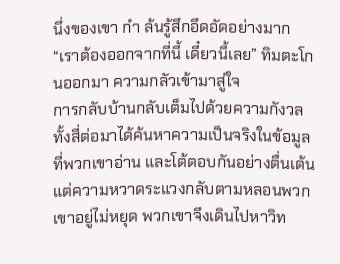นึ่งของเขา กำ ล้นรู้สึกอึดอัดอย่างมาก “เราต้องออกจากที่นี้ เดี๋ยวนี้เลย” ทิมตะโกนออกมา ความกลัวเข้ามาสู่ใจ
การกลับบ้านกลับเต็มไปด้วยความกังวล ทั้งสี่ต่อมาได้ค้นหาความเป็นจริงในข้อมูลที่พวกเขาอ่าน และโต้ตอบกันอย่างตื่นเต้น แต่ความหวาดระแวงกลับตามหลอนพวกเขาอยู่ไม่หยุด พวกเขาจึงเดินไปหาวิท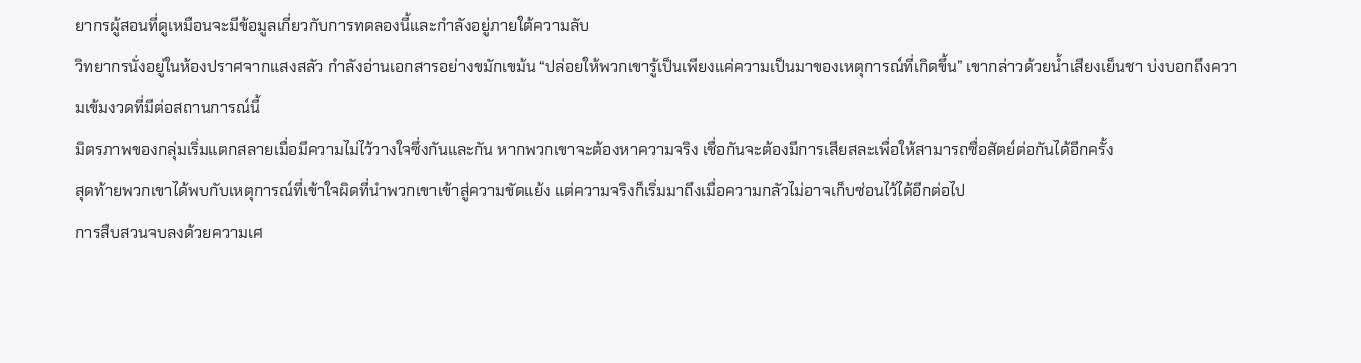ยากรผู้สอนที่ดูเหมือนจะมีข้อมูลเกี่ยวกับการทดลองนี้และกำลังอยู่ภายใต้ความลับ
วิทยากรนั่งอยู่ในห้องปราศจากแสงสลัว กำลังอ่านเอกสารอย่างขมักเขม้น “ปล่อยให้พวกเขารู้เป็นเพียงแค่ความเป็นมาของเหตุการณ์ที่เกิดขึ้น” เขากล่าวด้วยน้ำเสียงเย็นชา บ่งบอกถึงความเข้มงวดที่มีต่อสถานการณ์นี้
มิตรภาพของกลุ่มเริ่มแตกสลายเมื่อมีความไม่ไว้วางใจซึ่งกันและกัน หากพวกเขาจะต้องหาความจริง เชื่อกันจะต้องมีการเสียสละเพื่อให้สามารถซื่อสัตย์ต่อกันได้อีกครั้ง
สุดท้ายพวกเขาได้พบกับเหตุการณ์ที่เข้าใจผิดที่นำพวกเขาเข้าสู่ความขัดแย้ง แต่ความจริงก็เริ่มมาถึงเมื่อความกลัวไม่อาจเก็บซ่อนไว้ได้อีกต่อไป
การสืบสวนจบลงด้วยความเศ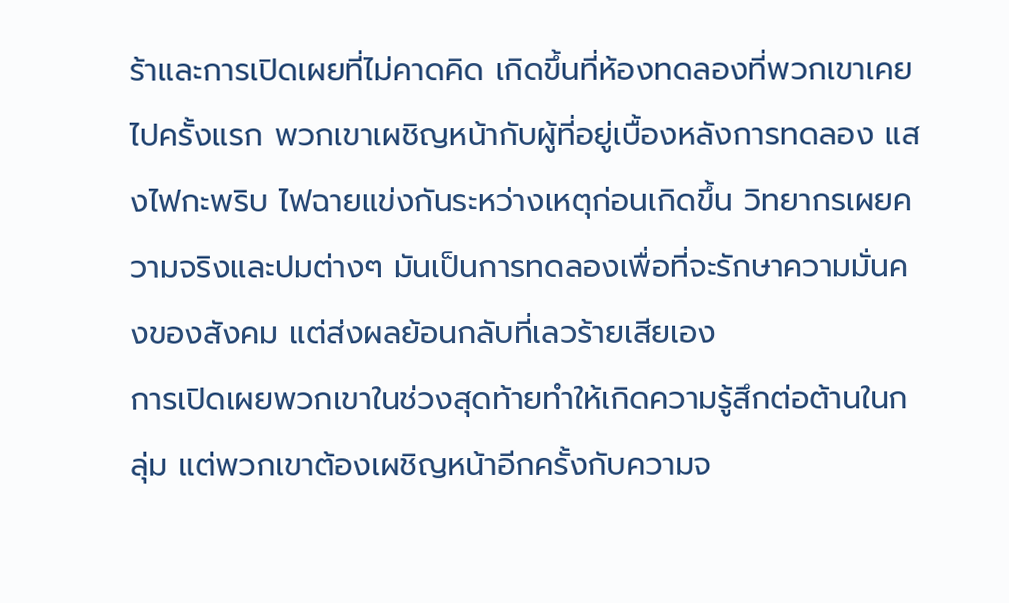ร้าและการเปิดเผยที่ไม่คาดคิด เกิดขึ้นที่ห้องทดลองที่พวกเขาเคยไปครั้งแรก พวกเขาเผชิญหน้ากับผู้ที่อยู่เบื้องหลังการทดลอง แสงไฟกะพริบ ไฟฉายแข่งกันระหว่างเหตุก่อนเกิดขึ้น วิทยากรเผยความจริงและปมต่างๆ มันเป็นการทดลองเพื่อที่จะรักษาความมั่นคงของสังคม แต่ส่งผลย้อนกลับที่เลวร้ายเสียเอง
การเปิดเผยพวกเขาในช่วงสุดท้ายทำให้เกิดความรู้สึกต่อต้านในกลุ่ม แต่พวกเขาต้องเผชิญหน้าอีกครั้งกับความจ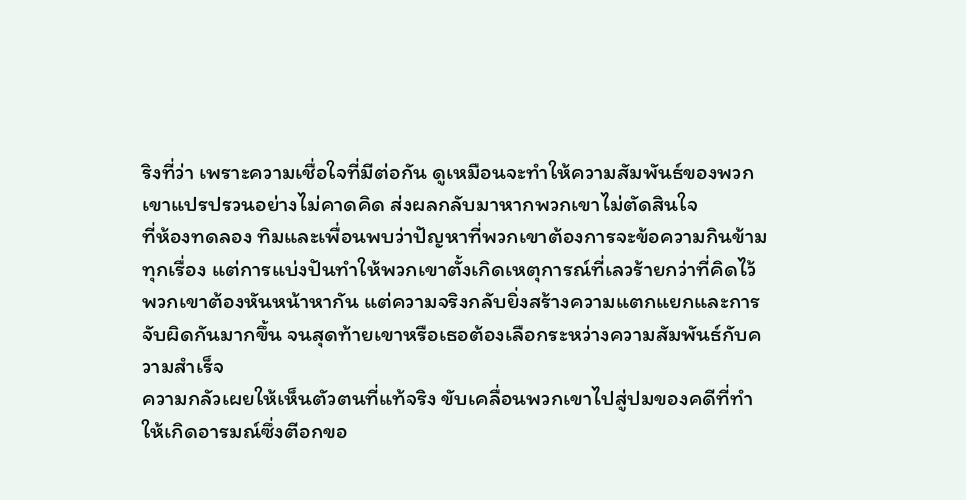ริงที่ว่า เพราะความเชื่อใจที่มีต่อกัน ดูเหมือนจะทำให้ความสัมพันธ์ของพวกเขาแปรปรวนอย่างไม่คาดคิด ส่งผลกลับมาหากพวกเขาไม่ตัดสินใจ
ที่ห้องทดลอง ทิมและเพื่อนพบว่าปัญหาที่พวกเขาต้องการจะข้อความกินข้ามทุกเรื่อง แต่การแบ่งปันทำให้พวกเขาตั้งเกิดเหตุการณ์ที่เลวร้ายกว่าที่คิดไว้ พวกเขาต้องหันหน้าหากัน แต่ความจริงกลับยิ่งสร้างความแตกแยกและการจับผิดกันมากขึ้น จนสุดท้ายเขาหรือเธอต้องเลือกระหว่างความสัมพันธ์กับความสำเร็จ
ความกลัวเผยให้เห็นตัวตนที่แท้จริง ขับเคลื่อนพวกเขาไปสู่ปมของคดีที่ทำให้เกิดอารมณ์ซึ่งตีอกขอ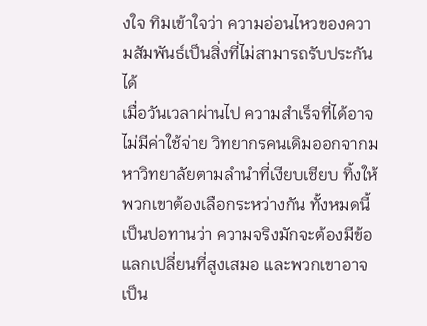งใจ ทิมเข้าใจว่า ความอ่อนไหวของความสัมพันธ์เป็นสิ่งที่ไม่สามารถรับประกันได้
เมื่อวันเวลาผ่านไป ความสำเร็จที่ได้อาจไม่มีค่าใช้จ่าย วิทยากรคนเดิมออกจากมหาวิทยาลัยตามลำนำที่เงียบเชียบ ทิ้งให้พวกเขาต้องเลือกระหว่างกัน ทั้งหมดนี้เป็นปอทานว่า ความจริงมักจะต้องมีข้อแลกเปลี่ยนที่สูงเสมอ และพวกเขาอาจเป็น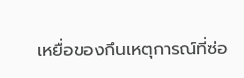เหยื่อของกึนเหตุการณ์ที่ซ่อ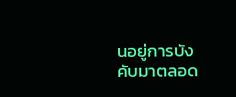นอยู่การบังคับมาตลอด